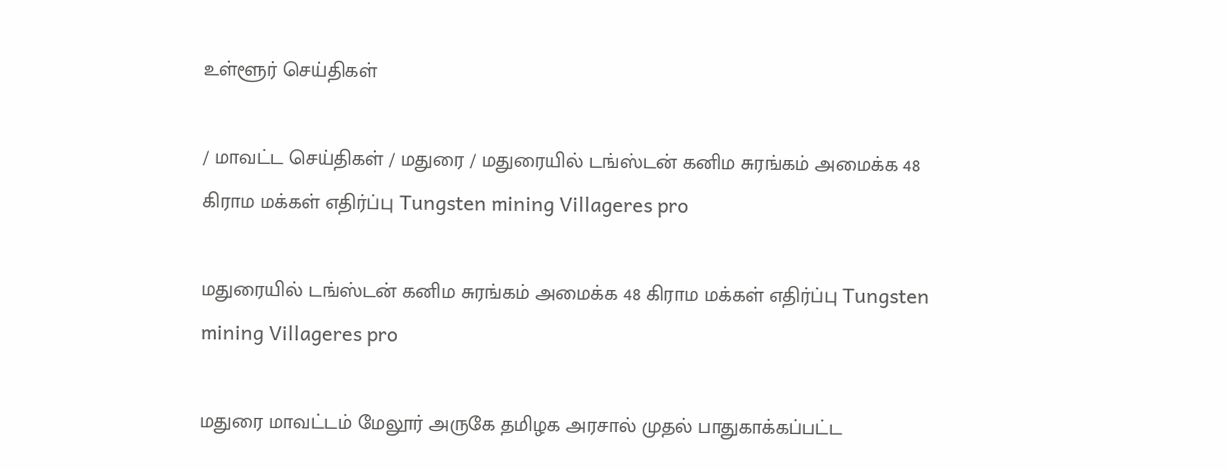உள்ளூர் செய்திகள்

/ மாவட்ட செய்திகள் / மதுரை / மதுரையில் டங்ஸ்டன் கனிம சுரங்கம் அமைக்க 48 கிராம மக்கள் எதிர்ப்பு Tungsten mining Villageres pro

மதுரையில் டங்ஸ்டன் கனிம சுரங்கம் அமைக்க 48 கிராம மக்கள் எதிர்ப்பு Tungsten mining Villageres pro

மதுரை மாவட்டம் மேலூர் அருகே தமிழக அரசால் முதல் பாதுகாக்கப்பட்ட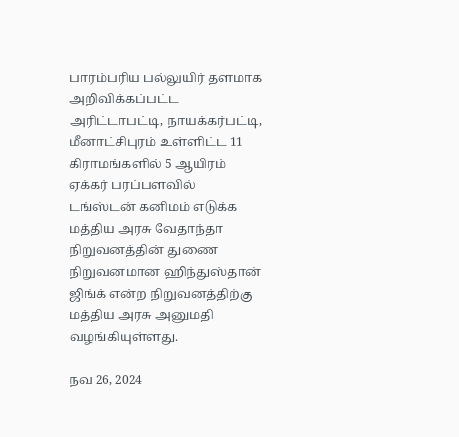பாரம்பரிய பல்லுயிர் தளமாக அறிவிக்கப்பட்ட அரிட்டாபட்டி, நாயக்கர்பட்டி, மீனாட்சிபுரம் உள்ளிட்ட 11 கிராமங்களில் 5 ஆயிரம் ஏக்கர் பரப்பளவில் டங்ஸ்டன் கனிமம் எடுக்க மத்திய அரசு வேதாந்தா நிறுவனத்தின் துணை நிறுவனமான ஹிந்துஸ்தான் ஜிங்க் என்ற நிறுவனத்திற்கு மத்திய அரசு அனுமதி வழங்கியுள்ளது.

நவ 26, 2024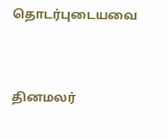தொடர்புடையவை


தினமலர்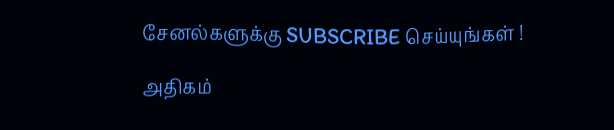சேனல்களுக்கு SUBSCRIBE செய்யுங்கள் !

அதிகம்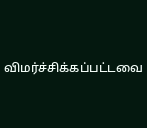விமர்ச்சிக்கப்பட்டவை